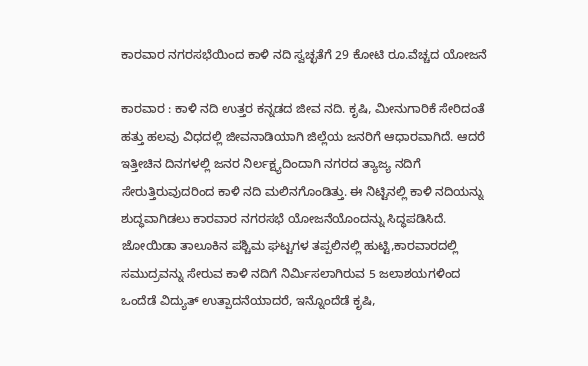ಕಾರವಾರ ನಗರಸಭೆಯಿಂದ ಕಾಳಿ ನದಿ ಸ್ವಚ್ಛತೆಗೆ 29 ಕೋಟಿ ರೂ.ವೆಚ್ಚದ ಯೋಜನೆ

ಕಾರವಾರ : ಕಾಳಿ ನದಿ ಉತ್ತರ ಕನ್ನಡದ ಜೀವ ನದಿ. ಕೃಷಿ, ಮೀನುಗಾರಿಕೆ ಸೇರಿದಂತೆ ಹತ್ತು ಹಲವು ವಿಧದಲ್ಲಿ ಜೀವನಾಡಿಯಾಗಿ ಜಿಲ್ಲೆಯ ಜನರಿಗೆ ಆಧಾರವಾಗಿದೆ. ಆದರೆ ಇತ್ತೀಚಿನ ದಿನಗಳಲ್ಲಿ ಜನರ ನಿರ್ಲಕ್ಷ್ಯದಿಂದಾಗಿ ನಗರದ ತ್ಯಾಜ್ಯ ನದಿಗೆ ಸೇರುತ್ತಿರುವುದರಿಂದ ಕಾಳಿ ನದಿ ಮಲಿನಗೊಂಡಿತ್ತು. ಈ ನಿಟ್ಟಿನಲ್ಲಿ ಕಾಳಿ ನದಿಯನ್ನು ಶುದ್ಧವಾಗಿಡಲು ಕಾರವಾರ ನಗರಸಭೆ ಯೋಜನೆಯೊಂದನ್ನು ಸಿದ್ಧಪಡಿಸಿದೆ.
ಜೋಯಿಡಾ ತಾಲೂಕಿನ ಪಶ್ಚಿಮ ಘಟ್ಟಗಳ ತಪ್ಪಲಿನಲ್ಲಿ ಹುಟ್ಟಿ,ಕಾರವಾರದಲ್ಲಿ ಸಮುದ್ರವನ್ನು ಸೇರುವ ಕಾಳಿ ನದಿಗೆ ನಿರ್ಮಿಸಲಾಗಿರುವ 5 ಜಲಾಶಯಗಳಿಂದ ಒಂದೆಡೆ ವಿದ್ಯುತ್ ಉತ್ಪಾದನೆಯಾದರೆ, ಇನ್ನೊಂದೆಡೆ ಕೃಷಿ,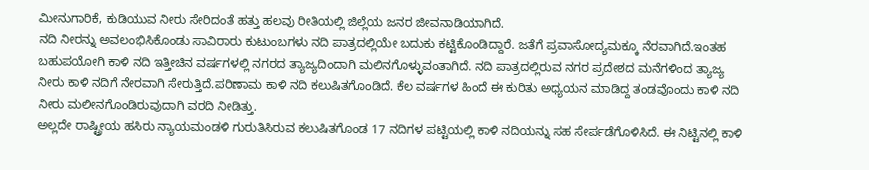ಮೀನುಗಾರಿಕೆ, ಕುಡಿಯುವ ನೀರು ಸೇರಿದಂತೆ ಹತ್ತು ಹಲವು ರೀತಿಯಲ್ಲಿ ಜಿಲ್ಲೆಯ ಜನರ ಜೀವನಾಡಿಯಾಗಿದೆ.
ನದಿ ನೀರನ್ನು ಅವಲಂಭಿಸಿಕೊಂಡು ಸಾವಿರಾರು ಕುಟುಂಬಗಳು ನದಿ ಪಾತ್ರದಲ್ಲಿಯೇ ಬದುಕು ಕಟ್ಟಿಕೊಂಡಿದ್ದಾರೆ. ಜತೆಗೆ ಪ್ರವಾಸೋದ್ಯಮಕ್ಕೂ ನೆರವಾಗಿದೆ.ಇಂತಹ ಬಹುಪಯೋಗಿ ಕಾಳಿ ನದಿ ಇತ್ತೀಚಿನ ವರ್ಷಗಳಲ್ಲಿ ನಗರದ ತ್ಯಾಜ್ಯದಿಂದಾಗಿ ಮಲಿನಗೊಳ್ಳುವಂತಾಗಿದೆ. ನದಿ ಪಾತ್ರದಲ್ಲಿರುವ ನಗರ ಪ್ರದೇಶದ ಮನೆಗಳಿಂದ ತ್ಯಾಜ್ಯ ನೀರು ಕಾಳಿ ನದಿಗೆ ನೇರವಾಗಿ ಸೇರುತ್ತಿದೆ.ಪರಿಣಾಮ ಕಾಳಿ ನದಿ ಕಲುಷಿತಗೊಂಡಿದೆ. ಕೆಲ ವರ್ಷಗಳ ಹಿಂದೆ ಈ ಕುರಿತು ಅಧ್ಯಯನ ಮಾಡಿದ್ದ ತಂಡವೊಂದು ಕಾಳಿ ನದಿ ನೀರು ಮಲೀನಗೊಂಡಿರುವುದಾಗಿ ವರದಿ ನೀಡಿತ್ತು.
ಅಲ್ಲದೇ ರಾಷ್ಟ್ರೀಯ ಹಸಿರು ನ್ಯಾಯಮಂಡಳಿ ಗುರುತಿಸಿರುವ ಕಲುಷಿತಗೊಂಡ 17 ನದಿಗಳ ಪಟ್ಟಿಯಲ್ಲಿ ಕಾಳಿ ನದಿಯನ್ನು ಸಹ ಸೇರ್ಪಡೆಗೊಳಿಸಿದೆ. ಈ ನಿಟ್ಟಿನಲ್ಲಿ ಕಾಳಿ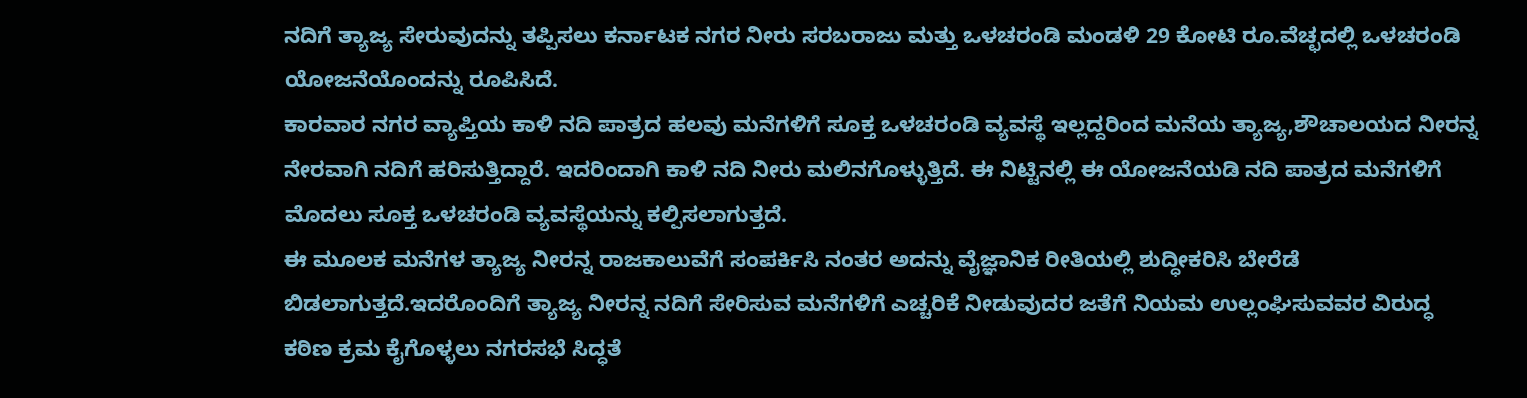ನದಿಗೆ ತ್ಯಾಜ್ಯ ಸೇರುವುದನ್ನು ತಪ್ಪಿಸಲು ಕರ್ನಾಟಕ ನಗರ ನೀರು ಸರಬರಾಜು ಮತ್ತು ಒಳಚರಂಡಿ ಮಂಡಳಿ 29 ಕೋಟಿ ರೂ.ವೆಚ್ಛದಲ್ಲಿ ಒಳಚರಂಡಿ ಯೋಜನೆಯೊಂದನ್ನು ರೂಪಿಸಿದೆ.
ಕಾರವಾರ ನಗರ ವ್ಯಾಪ್ತಿಯ ಕಾಳಿ ನದಿ ಪಾತ್ರದ ಹಲವು ಮನೆಗಳಿಗೆ ಸೂಕ್ತ ಒಳಚರಂಡಿ ವ್ಯವಸ್ಥೆ ಇಲ್ಲದ್ದರಿಂದ ಮನೆಯ ತ್ಯಾಜ್ಯ,ಶೌಚಾಲಯದ ನೀರನ್ನ ನೇರವಾಗಿ ನದಿಗೆ ಹರಿಸುತ್ತಿದ್ದಾರೆ. ಇದರಿಂದಾಗಿ ಕಾಳಿ ನದಿ ನೀರು ಮಲಿನಗೊಳ್ಳುತ್ತಿದೆ. ಈ ನಿಟ್ಟಿನಲ್ಲಿ ಈ ಯೋಜನೆಯಡಿ ನದಿ ಪಾತ್ರದ ಮನೆಗಳಿಗೆ ಮೊದಲು ಸೂಕ್ತ ಒಳಚರಂಡಿ ವ್ಯವಸ್ಥೆಯನ್ನು ಕಲ್ಪಿಸಲಾಗುತ್ತದೆ.
ಈ ಮೂಲಕ ಮನೆಗಳ ತ್ಯಾಜ್ಯ ನೀರನ್ನ ರಾಜಕಾಲುವೆಗೆ ಸಂಪರ್ಕಿಸಿ ನಂತರ ಅದನ್ನು ವೈಜ್ಞಾನಿಕ ರೀತಿಯಲ್ಲಿ ಶುದ್ಧೀಕರಿಸಿ ಬೇರೆಡೆ ಬಿಡಲಾಗುತ್ತದೆ.ಇದರೊಂದಿಗೆ ತ್ಯಾಜ್ಯ ನೀರನ್ನ ನದಿಗೆ ಸೇರಿಸುವ ಮನೆಗಳಿಗೆ ಎಚ್ಚರಿಕೆ ನೀಡುವುದರ ಜತೆಗೆ ನಿಯಮ ಉಲ್ಲಂಘಿಸುವವರ ವಿರುದ್ಧ ಕಠಿಣ ಕ್ರಮ ಕೈಗೊಳ್ಳಲು ನಗರಸಭೆ ಸಿದ್ಧತೆ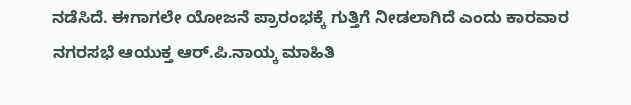ನಡೆಸಿದೆ. ಈಗಾಗಲೇ ಯೋಜನೆ ಪ್ರಾರಂಭಕ್ಕೆ ಗುತ್ತಿಗೆ ನೀಡಲಾಗಿದೆ ಎಂದು ಕಾರವಾರ ನಗರಸಭೆ ಆಯುಕ್ತ ಆರ್.ಪಿ.ನಾಯ್ಕ ಮಾಹಿತಿ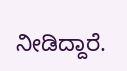ನೀಡಿದ್ದಾರೆ.